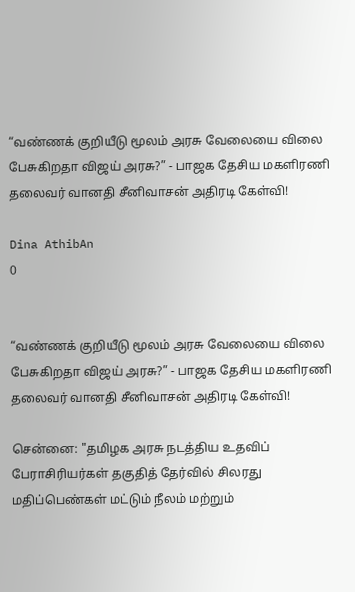“வண்ணக் குறியீடு மூலம் அரசு வேலையை விலை பேசுகிறதா விஜய் அரசு?” - பாஜக தேசிய மகளிரணி தலைவர் வானதி சீனிவாசன் அதிரடி கேள்வி!

Dina AthibAn
0


“வண்ணக் குறியீடு மூலம் அரசு வேலையை விலை பேசுகிறதா விஜய் அரசு?” - பாஜக தேசிய மகளிரணி தலைவர் வானதி சீனிவாசன் அதிரடி கேள்வி!

சென்னை: "தமிழக அரசு நடத்திய உதவிப் பேராசிரியர்கள் தகுதித் தேர்வில் சிலரது மதிப்பெண்கள் மட்டும் நீலம் மற்றும்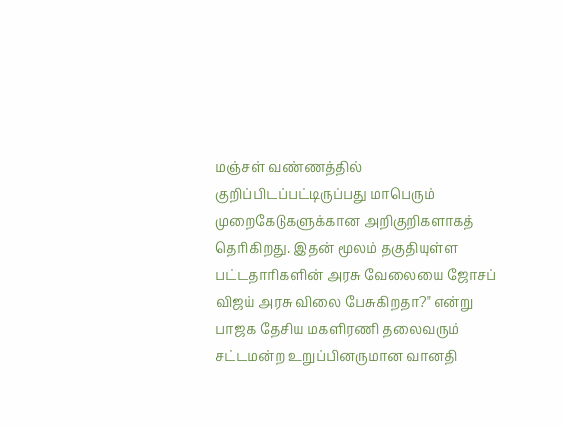மஞ்சள் வண்ணத்தில் குறிப்பிடப்பட்டிருப்பது மாபெரும் முறைகேடுகளுக்கான அறிகுறிகளாகத் தெரிகிறது. இதன் மூலம் தகுதியுள்ள பட்டதாரிகளின் அரசு வேலையை ஜோசப் விஜய் அரசு விலை பேசுகிறதா?" என்று பாஜக தேசிய மகளிரணி தலைவரும் சட்டமன்ற உறுப்பினருமான வானதி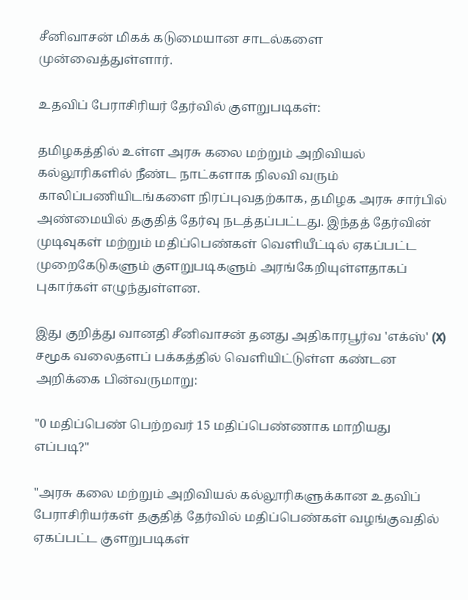சீனிவாசன் மிகக் கடுமையான சாடல்களை முன்வைத்துள்ளார்.

உதவிப் பேராசிரியர் தேர்வில் குளறுபடிகள்:

தமிழகத்தில் உள்ள அரசு கலை மற்றும் அறிவியல் கல்லூரிகளில் நீண்ட நாட்களாக நிலவி வரும் காலிப்பணியிடங்களை நிரப்புவதற்காக, தமிழக அரசு சார்பில் அண்மையில் தகுதித் தேர்வு நடத்தப்பட்டது. இந்தத் தேர்வின் முடிவுகள் மற்றும் மதிப்பெண்கள் வெளியீட்டில் ஏகப்பட்ட முறைகேடுகளும் குளறுபடிகளும் அரங்கேறியுள்ளதாகப் புகார்கள் எழுந்துள்ளன.

இது குறித்து வானதி சீனிவாசன் தனது அதிகாரபூர்வ 'எக்ஸ்' (X) சமூக வலைதளப் பக்கத்தில் வெளியிட்டுள்ள கண்டன அறிக்கை பின்வருமாறு:

"0 மதிப்பெண் பெற்றவர் 15 மதிப்பெண்ணாக மாறியது எப்படி?"

"அரசு கலை மற்றும் அறிவியல் கல்லூரிகளுக்கான உதவிப் பேராசிரியர்கள் தகுதித் தேர்வில் மதிப்பெண்கள் வழங்குவதில் ஏகப்பட்ட குளறுபடிகள்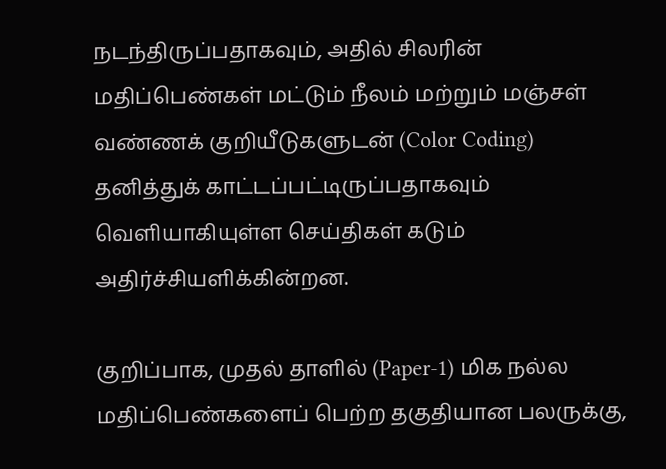நடந்திருப்பதாகவும், அதில் சிலரின் மதிப்பெண்கள் மட்டும் நீலம் மற்றும் மஞ்சள் வண்ணக் குறியீடுகளுடன் (Color Coding) தனித்துக் காட்டப்பட்டிருப்பதாகவும் வெளியாகியுள்ள செய்திகள் கடும் அதிர்ச்சியளிக்கின்றன.

குறிப்பாக, முதல் தாளில் (Paper-1) மிக நல்ல மதிப்பெண்களைப் பெற்ற தகுதியான பலருக்கு,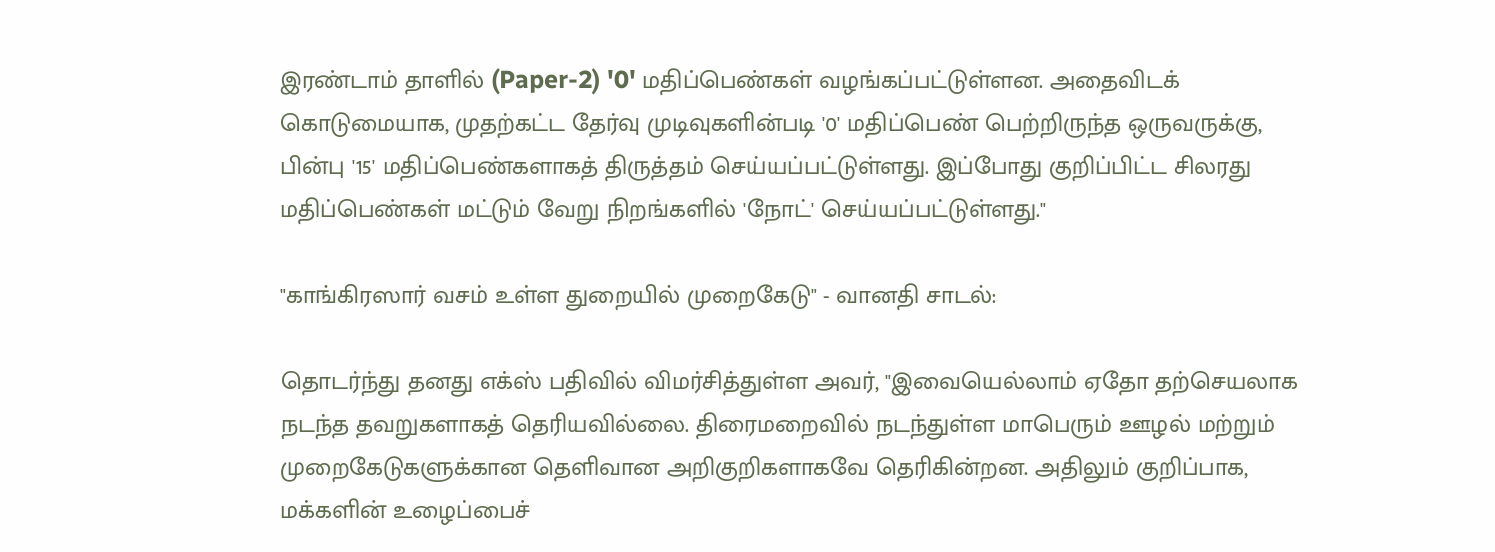இரண்டாம் தாளில் (Paper-2) '0' மதிப்பெண்கள் வழங்கப்பட்டுள்ளன. அதைவிடக் கொடுமையாக, முதற்கட்ட தேர்வு முடிவுகளின்படி '0' மதிப்பெண் பெற்றிருந்த ஒருவருக்கு, பின்பு '15' மதிப்பெண்களாகத் திருத்தம் செய்யப்பட்டுள்ளது. இப்போது குறிப்பிட்ட சிலரது மதிப்பெண்கள் மட்டும் வேறு நிறங்களில் 'நோட்' செய்யப்பட்டுள்ளது."

"காங்கிரஸார் வசம் உள்ள துறையில் முறைகேடு" - வானதி சாடல்:

தொடர்ந்து தனது எக்ஸ் பதிவில் விமர்சித்துள்ள அவர், "இவையெல்லாம் ஏதோ தற்செயலாக நடந்த தவறுகளாகத் தெரியவில்லை. திரைமறைவில் நடந்துள்ள மாபெரும் ஊழல் மற்றும் முறைகேடுகளுக்கான தெளிவான அறிகுறிகளாகவே தெரிகின்றன. அதிலும் குறிப்பாக, மக்களின் உழைப்பைச்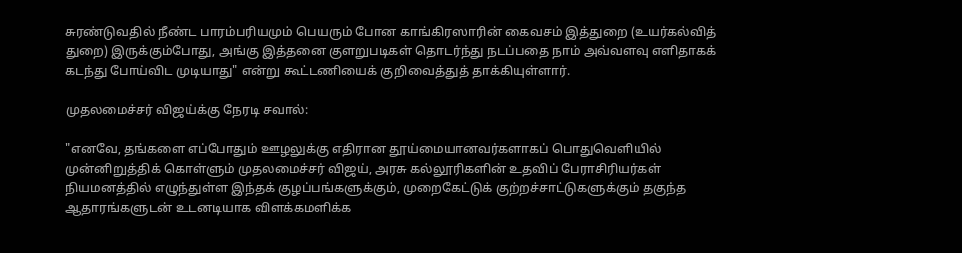சுரண்டுவதில் நீண்ட பாரம்பரியமும் பெயரும் போன காங்கிரஸாரின் கைவசம் இத்துறை (உயர்கல்வித் துறை) இருக்கும்போது, அங்கு இத்தனை குளறுபடிகள் தொடர்ந்து நடப்பதை நாம் அவ்வளவு எளிதாகக் கடந்து போய்விட முடியாது" என்று கூட்டணியைக் குறிவைத்துத் தாக்கியுள்ளார்.

முதலமைச்சர் விஜய்க்கு நேரடி சவால்:

"எனவே, தங்களை எப்போதும் ஊழலுக்கு எதிரான தூய்மையானவர்களாகப் பொதுவெளியில் முன்னிறுத்திக் கொள்ளும் முதலமைச்சர் விஜய், அரசு கல்லூரிகளின் உதவிப் பேராசிரியர்கள் நியமனத்தில் எழுந்துள்ள இந்தக் குழப்பங்களுக்கும், முறைகேட்டுக் குற்றச்சாட்டுகளுக்கும் தகுந்த ஆதாரங்களுடன் உடனடியாக விளக்கமளிக்க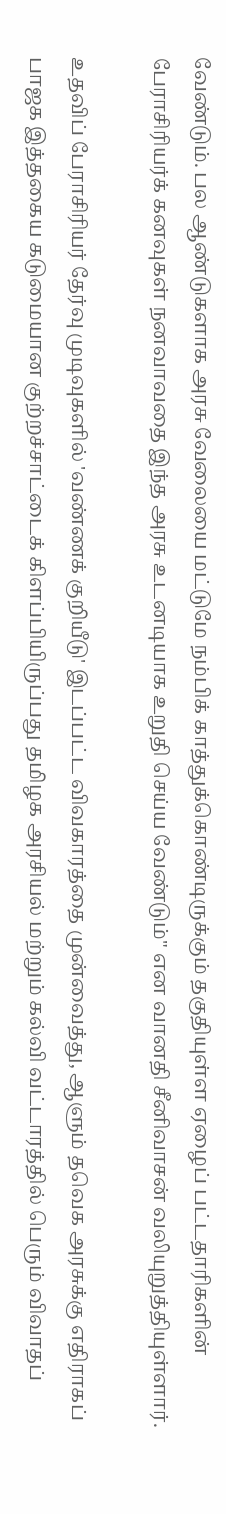வேண்டும். பல ஆண்டுகளாக அரசு வேலையை மட்டுமே நம்பிக் காத்துக்கொண்டிருக்கும் தகுதியுள்ள ஏழைப் பட்டதாரிகளின் பேராசிரியர்க் கனவுகள் நனவாவதை இந்த அரசு உடனடியாக உறுதி செய்ய வேண்டும்" என வானதி சீனிவாசன் வலியுறுத்தியுள்ளார்.

உதவிப் பேராசிரியர் தேர்வு முடிவுகளில் 'வண்ணக் குறியீடு' இடப்பட்ட விவகாரத்தை முன்வைத்து, ஆளும் தவெக அரசுக்கு எதிராகப் பாஜக இத்தகைய கடுமையான குற்றச்சாட்டைக் கிளப்பியிருப்பது தமிழக அரசியல் மற்றும் கல்வி வட்டாரத்தில் பெரும் விவாதப்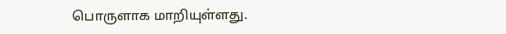பொருளாக மாறியுள்ளது.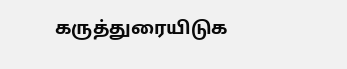கருத்துரையிடுக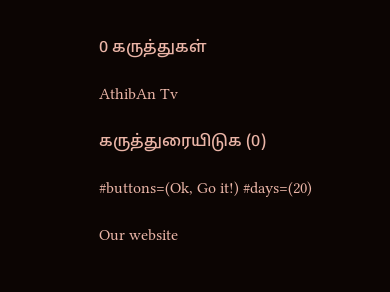0 கருத்துகள்

AthibAn Tv

கருத்துரையிடுக (0)

#buttons=(Ok, Go it!) #days=(20)

Our website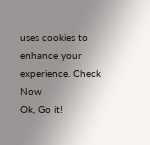uses cookies to enhance your experience. Check Now
Ok, Go it!